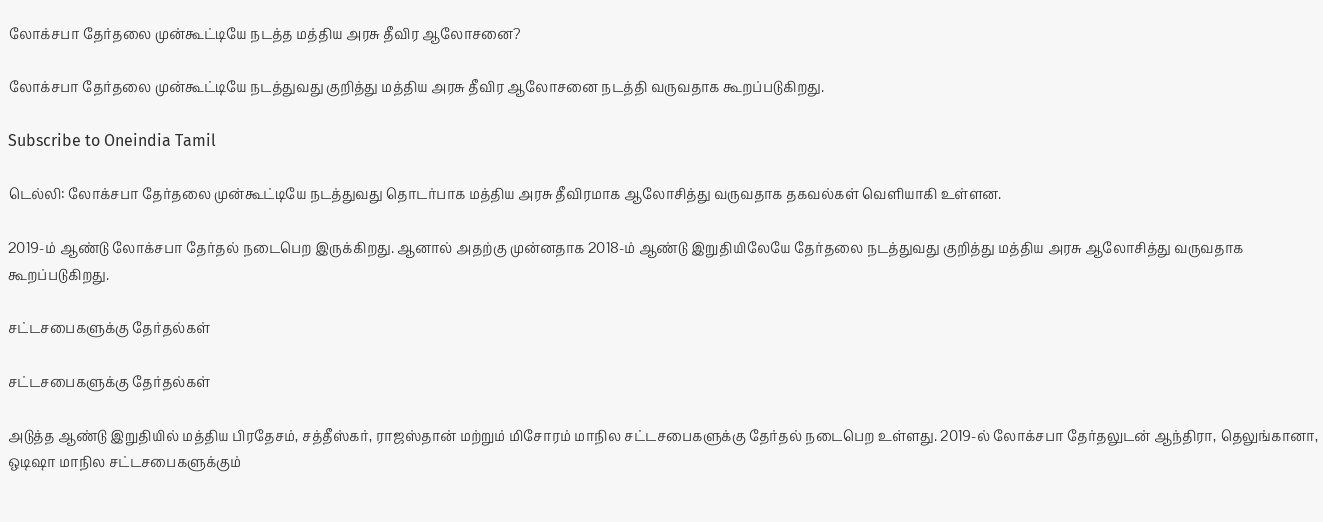லோக்சபா தேர்தலை முன்கூட்டியே நடத்த மத்திய அரசு தீவிர ஆலோசனை?

லோக்சபா தேர்தலை முன்கூட்டியே நடத்துவது குறித்து மத்திய அரசு தீவிர ஆலோசனை நடத்தி வருவதாக கூறப்படுகிறது.

Subscribe to Oneindia Tamil

டெல்லி: லோக்சபா தேர்தலை முன்கூட்டியே நடத்துவது தொடர்பாக மத்திய அரசு தீவிரமாக ஆலோசித்து வருவதாக தகவல்கள் வெளியாகி உள்ளன.

2019-ம் ஆண்டு லோக்சபா தேர்தல் நடைபெற இருக்கிறது. ஆனால் அதற்கு முன்னதாக 2018-ம் ஆண்டு இறுதியிலேயே தேர்தலை நடத்துவது குறித்து மத்திய அரசு ஆலோசித்து வருவதாக கூறப்படுகிறது.

சட்டசபைகளுக்கு தேர்தல்கள்

சட்டசபைகளுக்கு தேர்தல்கள்

அடுத்த ஆண்டு இறுதியில் மத்திய பிரதேசம், சத்தீஸ்கர், ராஜஸ்தான் மற்றும் மிசோரம் மாநில சட்டசபைகளுக்கு தேர்தல் நடைபெற உள்ளது. 2019-ல் லோக்சபா தேர்தலுடன் ஆந்திரா, தெலுங்கானா, ஒடிஷா மாநில சட்டசபைகளுக்கும்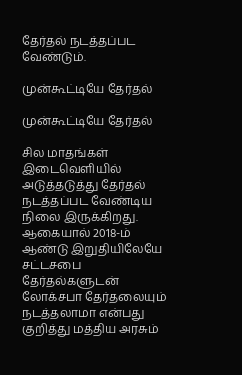தேர்தல் நடத்தப்பட வேண்டும்.

முன்கூட்டியே தேர்தல்

முன்கூட்டியே தேர்தல்

சில மாதங்கள் இடைவெளியில் அடுத்தடுத்து தேர்தல் நடத்தப்பட வேண்டிய நிலை இருக்கிறது. ஆகையால் 2018-ம் ஆண்டு இறுதியிலேயே சட்டசபை தேர்தல்களுடன் லோக்சபா தேர்தலையும் நடத்தலாமா என்பது குறித்து மத்திய அரசும்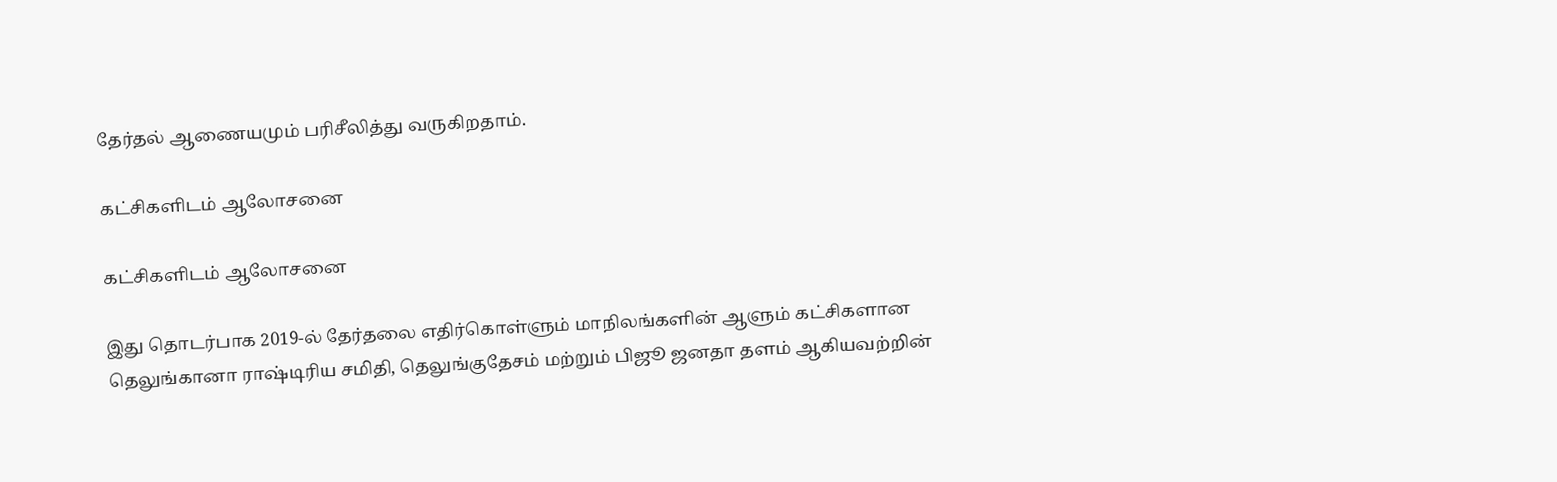தேர்தல் ஆணையமும் பரிசீலித்து வருகிறதாம்.

கட்சிகளிடம் ஆலோசனை

கட்சிகளிடம் ஆலோசனை

இது தொடர்பாக 2019-ல் தேர்தலை எதிர்கொள்ளும் மாநிலங்களின் ஆளும் கட்சிகளான தெலுங்கானா ராஷ்டிரிய சமிதி, தெலுங்குதேசம் மற்றும் பிஜூ ஜனதா தளம் ஆகியவற்றின்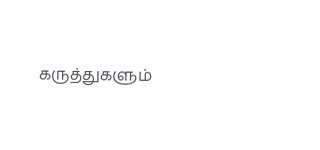கருத்துகளும்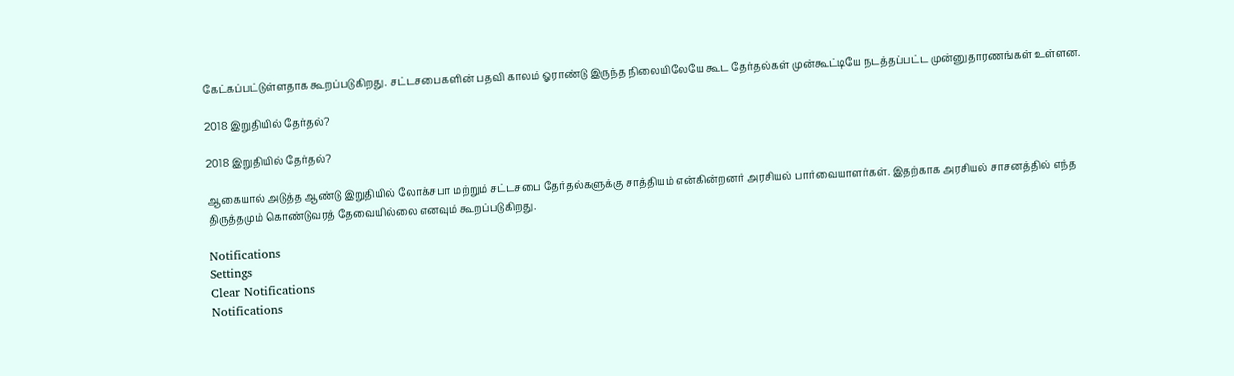கேட்கப்பட்டுள்ளதாக கூறப்படுகிறது. சட்டசபைகளின் பதவி காலம் ஓராண்டு இருந்த நிலையிலேயே கூட தேர்தல்கள் முன்கூட்டியே நடத்தப்பட்ட முன்னுதாரணங்கள் உள்ளன.

2018 இறுதியில் தேர்தல்?

2018 இறுதியில் தேர்தல்?

ஆகையால் அடுத்த ஆண்டு இறுதியில் லோக்சபா மற்றும் சட்டசபை தேர்தல்களுக்கு சாத்தியம் என்கின்றனர் அரசியல் பார்வையாளர்கள். இதற்காக அரசியல் சாசனத்தில் எந்த திருத்தமும் கொண்டுவரத் தேவையில்லை எனவும் கூறப்படுகிறது.

Notifications
Settings
Clear Notifications
Notifications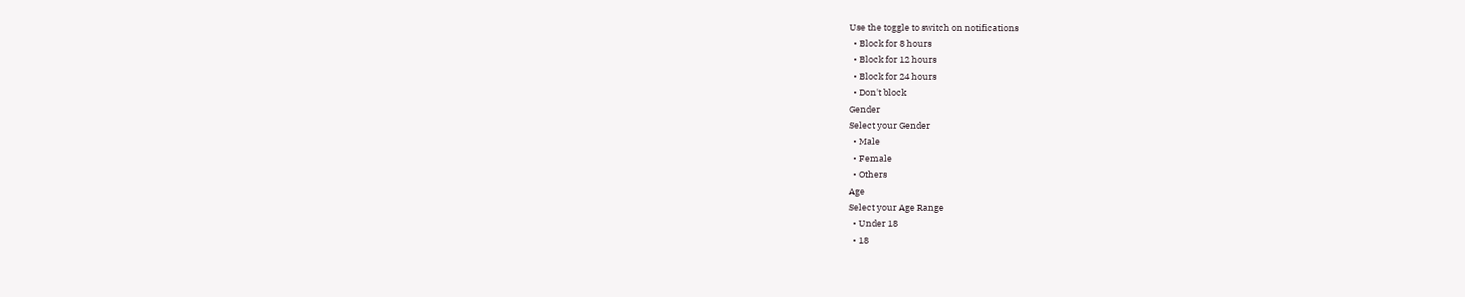Use the toggle to switch on notifications
  • Block for 8 hours
  • Block for 12 hours
  • Block for 24 hours
  • Don't block
Gender
Select your Gender
  • Male
  • Female
  • Others
Age
Select your Age Range
  • Under 18
  • 18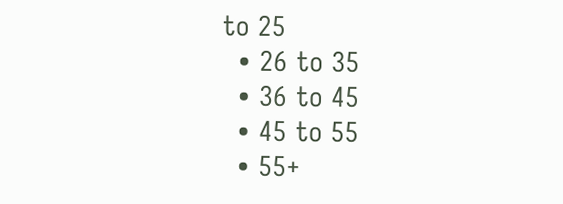to 25
  • 26 to 35
  • 36 to 45
  • 45 to 55
  • 55+